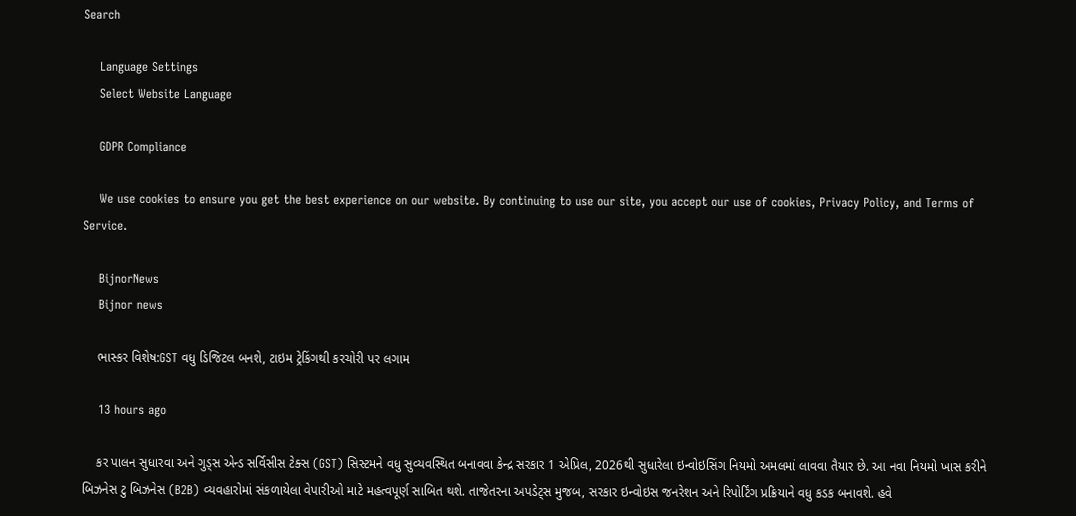Search

    Language Settings
    Select Website Language

    GDPR Compliance

    We use cookies to ensure you get the best experience on our website. By continuing to use our site, you accept our use of cookies, Privacy Policy, and Terms of Service.

    BijnorNews
    Bijnor news

    ભાસ્કર વિશેષ:GST વધુ ડિજિટલ બનશે, ટાઇમ ટ્રેકિંગથી કરચોરી પર લગામ

    13 hours ago

    કર પાલન સુધારવા અને ગુડ્સ એન્ડ સર્વિસીસ ટેક્સ (GST) સિસ્ટમને વધુ સુવ્યવસ્થિત બનાવવા કેન્દ્ર સરકાર 1 એપ્રિલ, 2026થી સુધારેલા ઇન્વોઇસિંગ નિયમો અમલમાં લાવવા તૈયાર છે. આ નવા નિયમો ખાસ કરીને બિઝનેસ ટુ બિઝનેસ (B2B) વ્યવહારોમાં સંકળાયેલા વેપારીઓ માટે મહત્વપૂર્ણ સાબિત થશે. તાજેતરના અપડેટ્સ મુજબ, સરકાર ઇન્વોઇસ જનરેશન અને રિપોર્ટિંગ પ્રક્રિયાને વધુ કડક બનાવશે. હવે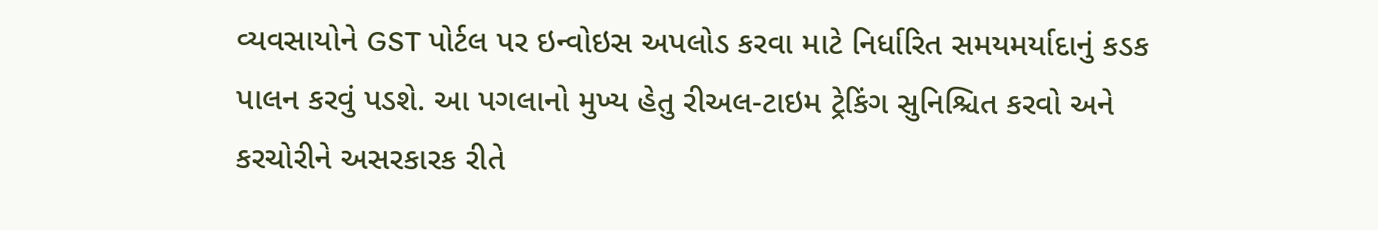વ્યવસાયોને GST પોર્ટલ પર ઇન્વોઇસ અપલોડ કરવા માટે નિર્ધારિત સમયમર્યાદાનું કડક પાલન કરવું પડશે. આ પગલાનો મુખ્ય હેતુ રીઅલ-ટાઇમ ટ્રેકિંગ સુનિશ્ચિત કરવો અને કરચોરીને અસરકારક રીતે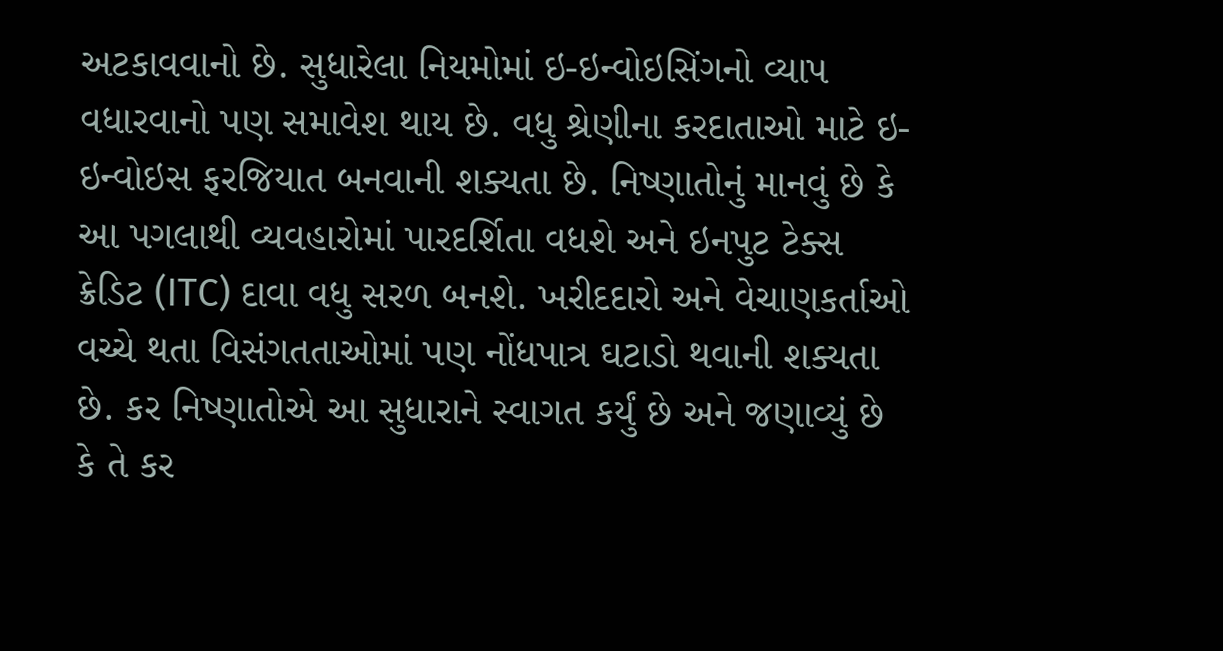અટકાવવાનો છે. સુધારેલા નિયમોમાં ઇ-ઇન્વોઇસિંગનો વ્યાપ વધારવાનો પણ સમાવેશ થાય છે. વધુ શ્રેણીના કરદાતાઓ માટે ઇ-ઇન્વોઇસ ફરજિયાત બનવાની શક્યતા છે. નિષ્ણાતોનું માનવું છે કે આ પગલાથી વ્યવહારોમાં પારદર્શિતા વધશે અને ઇનપુટ ટેક્સ ક્રેડિટ (ITC) દાવા વધુ સરળ બનશે. ખરીદદારો અને વેચાણકર્તાઓ વચ્ચે થતા વિસંગતતાઓમાં પણ નોંધપાત્ર ઘટાડો થવાની શક્યતા છે. કર નિષ્ણાતોએ આ સુધારાને સ્વાગત કર્યું છે અને જણાવ્યું છે કે તે કર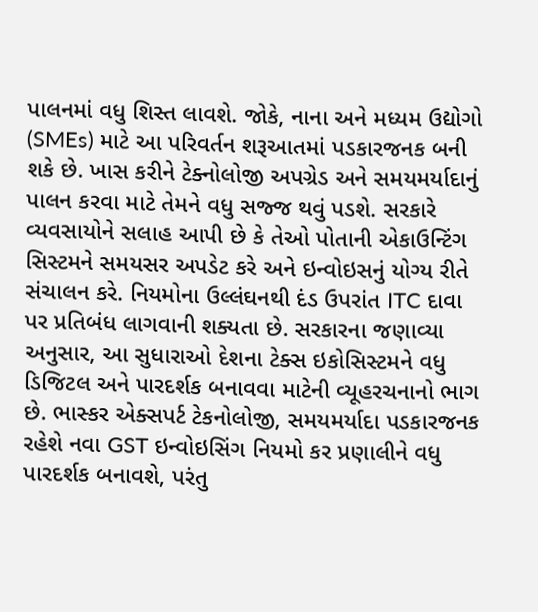પાલનમાં વધુ શિસ્ત લાવશે. જોકે, નાના અને મધ્યમ ઉદ્યોગો (SMEs) માટે આ પરિવર્તન શરૂઆતમાં પડકારજનક બની શકે છે. ખાસ કરીને ટેક્નોલોજી અપગ્રેડ અને સમયમર્યાદાનું પાલન કરવા માટે તેમને વધુ સજ્જ થવું પડશે. સરકારે વ્યવસાયોને સલાહ આપી છે કે તેઓ પોતાની એકાઉન્ટિંગ સિસ્ટમને સમયસર અપડેટ કરે અને ઇન્વોઇસનું યોગ્ય રીતે સંચાલન કરે. નિયમોના ઉલ્લંઘનથી દંડ ઉપરાંત ITC દાવા પર પ્રતિબંધ લાગવાની શક્યતા છે. સરકારના જણાવ્યા અનુસાર, આ સુધારાઓ દેશના ટેક્સ ઇકોસિસ્ટમને વધુ ડિજિટલ અને પારદર્શક બનાવવા માટેની વ્યૂહરચનાનો ભાગ છે. ભાસ્કર એક્સપર્ટ ટેકનોલોજી, સમયમર્યાદા પડકારજનક રહેશે નવા GST ઇન્વોઇસિંગ નિયમો કર પ્રણાલીને વધુ પારદર્શક બનાવશે, પરંતુ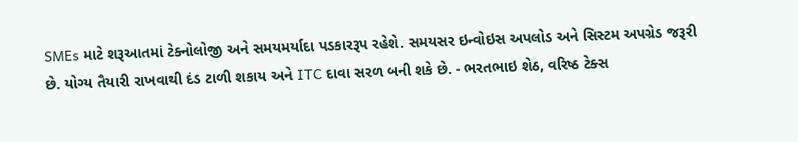SMEs માટે શરૂઆતમાં ટેક્નોલોજી અને સમયમર્યાદા પડકારરૂપ રહેશે. સમયસર ઇન્વોઇસ અપલોડ અને સિસ્ટમ અપગ્રેડ જરૂરી છે. યોગ્ય તૈયારી રાખવાથી દંડ ટાળી શકાય અને ITC દાવા સરળ બની શકે છે. - ભરતભાઇ શેઠ, વરિષ્ઠ ટેક્સ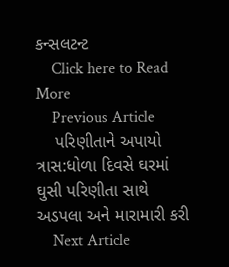કન્સલટન્ટ
    Click here to Read More
    Previous Article
    પરિણીતાને અપાયો ત્રાસ:ધોળા દિવસે ઘરમાં ઘુસી પરિણીતા સાથે અડપલા અને મારામારી કરી
    Next Article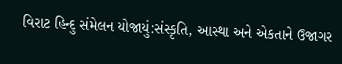વિરાટ હિન્દુ સંમેલન યોજાયું:સંસ્કૃતિ, આસ્થા અને એકતાને ઉજાગર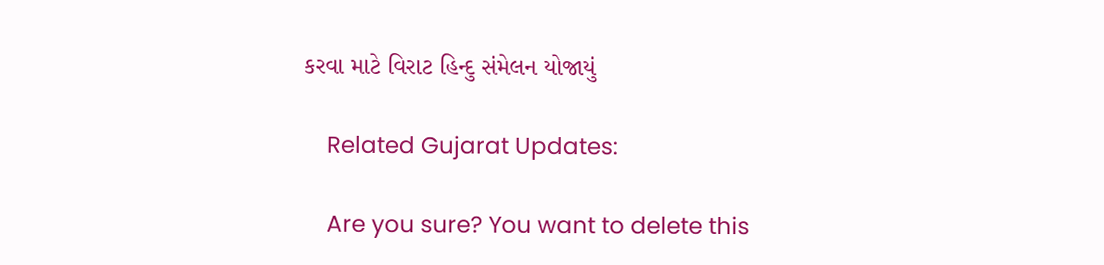કરવા માટે વિરાટ હિન્દુ સંમેલન યોજાયું

    Related Gujarat Updates:

    Are you sure? You want to delete this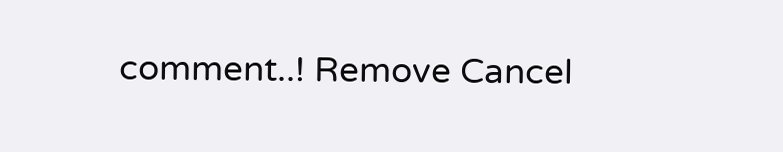comment..! Remove Cancel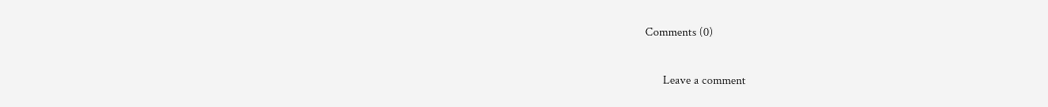Comments (0)

      Leave a comment